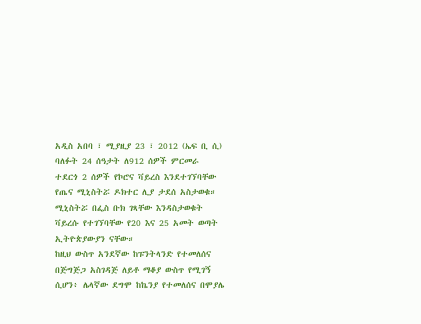አዲስ አበባ ፣ ሚያዚያ 23 ፣ 2012 (ኤፍ ቢ ሲ) ባለፉት 24 ሰዓታት ለ912 ሰዎች ምርመራ ተደርጎ 2 ሰዎች የኮሮና ቫይረስ እንደተገኘባቸው የጤና ሚኒስትሯ ዶክተር ሊያ ታደሰ አስታወቁ።
ሚኒስትሯ በፌስ ቡክ ገጻቸው እንዳስታወቁት ቫይረሱ የተገኘባቸው የ20 እና 25 አመት ወጣት ኢትዮጵያውያን ናቸው።
ከዚህ ውስጥ አንደኛው ከፑንትላንድ የተመለሰና በጅግጅጋ አስገዳጅ ለይቶ ማቆያ ውስጥ የሚገኝ ሲሆን፥ ሌላኛው ደግሞ ከኬንያ የተመለሰና በሞያሌ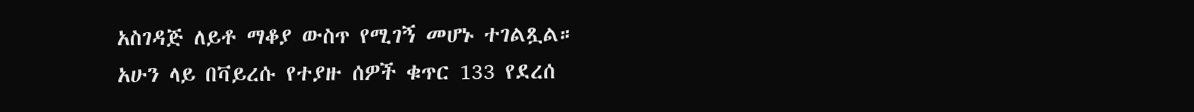አስገዳጅ ለይቶ ማቆያ ውስጥ የሚገኝ መሆኑ ተገልጿል።
አሁን ላይ በቫይረሱ የተያዙ ሰዎች ቁጥር 133 የደረሰ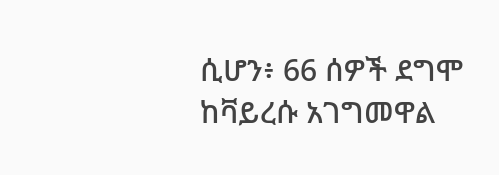ሲሆን፥ 66 ሰዎች ደግሞ ከቫይረሱ አገግመዋል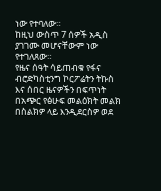ነው የተባለው።
ከዚህ ውስጥ 7 ሰዎች አዲስ ያገገሙ መሆናቸውም ነው የተገለጸው።
የዜና ሰዓት ሳይጠብቁ የፋና ብሮድካስቲንግ ኮርፖሬትን ትኩስ እና ሰበር ዜናዎችን በፍጥነት በአጭር የፅሁፍ መልዕክት መልክ በስልክዎ ላይ እንዲደርስዎ ወደ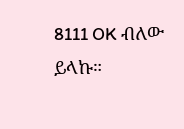8111 OK ብለው ይላኩ።